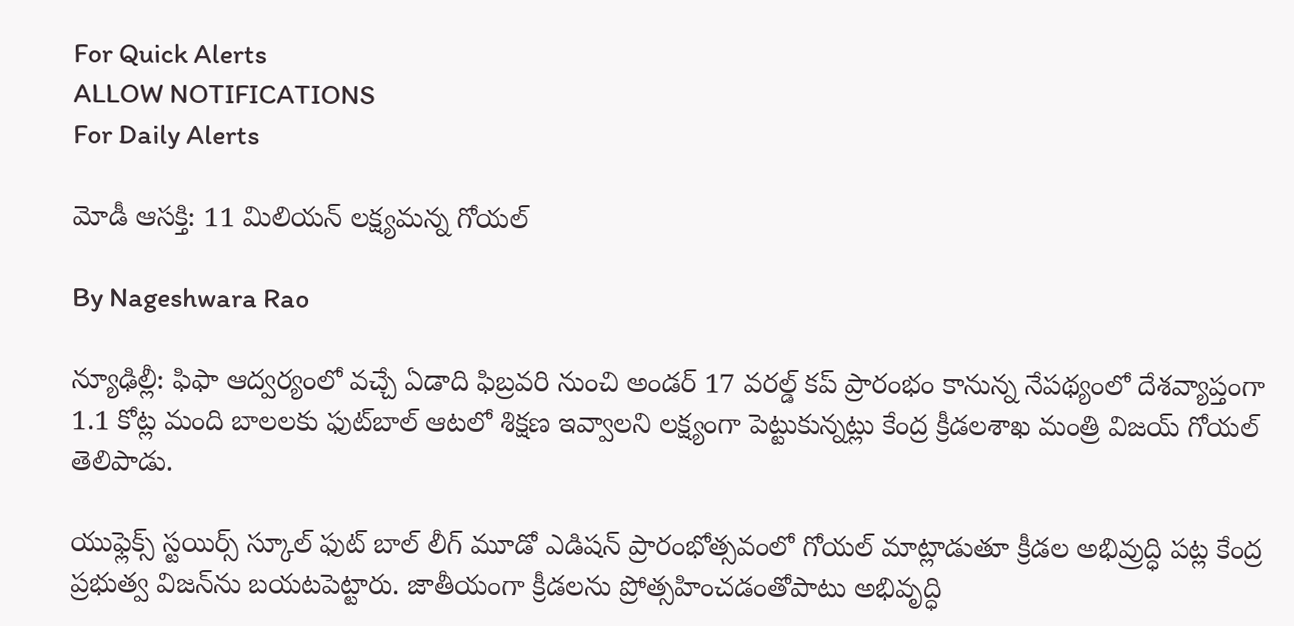For Quick Alerts
ALLOW NOTIFICATIONS
For Daily Alerts

మోడీ ఆసక్తి: 11 మిలియన్ లక్ష్యమన్న గోయల్

By Nageshwara Rao

న్యూఢిల్లీ: ఫిఫా ఆద్వర్యంలో వచ్చే ఏడాది ఫిబ్రవరి నుంచి అండర్ 17 వరల్డ్ కప్ ప్రారంభం కానున్న నేపథ్యంలో దేశవ్యాప్తంగా 1.1 కోట్ల మంది బాలలకు ఫుట్‌బాల్ ఆటలో శిక్షణ ఇవ్వాలని లక్ష్యంగా పెట్టుకున్నట్లు కేంద్ర క్రీడలశాఖ మంత్రి విజయ్ గోయల్ తెలిపాడు.

యుఫ్లెక్స్ స్టయిర్స్ స్కూల్ ఫుట్ బాల్ లీగ్ మూడో ఎడిషన్ ప్రారంభోత్సవంలో గోయల్ మాట్లాడుతూ క్రీడల అభివ్రుద్ధి పట్ల కేంద్ర ప్రభుత్వ విజన్‌ను బయటపెట్టారు. జాతీయంగా క్రీడలను ప్రోత్సహించడంతోపాటు అభివృద్ధి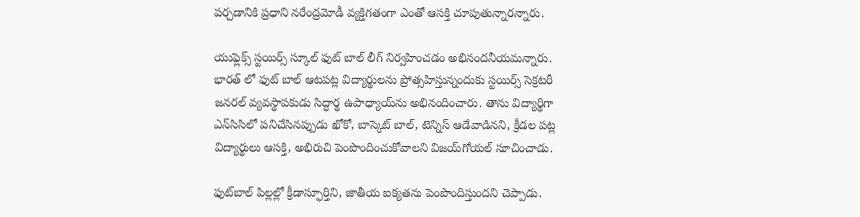పర్చడానికి ప్రధాని నరేంద్రమోడీ వ్యక్తిగతంగా ఎంతో ఆసక్తి చూపుతున్నారన్నారు.

యుఫ్లెక్స్ స్టయిర్స్ స్కూల్ ఫుట్ బాల్ లీగ్ నిర్వహించడం అభినందనీయమన్నారు. భారత్ లో ఫుట్ బాల్ ఆటపట్ల విద్యార్థులను ప్రోత్సహిస్తున్నందుకు స్టయిర్స్ సెక్రటరీ జనరల్ వ్యవస్థాపకుడు సిద్ధార్థ ఉపాధ్యాయ్‌ను అభినందించారు. తాను విద్యార్థిగా ఎన్‌సిసిలో పనిచేసినప్పుడు ఖోకో, బాస్కెట్ బాల్, టెన్నిస్ ఆడేవాడినని, క్రీడల పట్ల విద్యార్థులు ఆసక్తి, అభిరుచి పెంపొందించుకోవాలని విజయ్‌గోయల్ సూచించాడు.

ఫుట్‌బాల్ పిల్లల్లో క్రీడాస్ఫూర్తిని, జాతీయ ఐక్యతను పెంపొందిస్తుందని చెప్పాడు.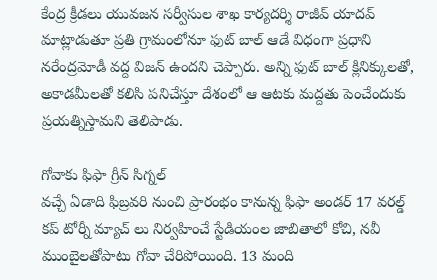కేంద్ర క్రీడలు యువజన సర్వీసుల శాఖ కార్యదర్శి రాజీవ్ యాదవ్ మాట్లాడుతూ ప్రతి గ్రామంలోనూ ఫుట్ బాల్ ఆడే విధంగా ప్రధాని నరేంద్రమోడీ వద్ద విజన్ ఉందని చెప్పారు. అన్ని ఫుట్ బాల్ క్లినిక్కులతో, అకాడమీలతో కలిసి పనిచేస్తూ దేశంలో ఆ ఆటకు మద్దతు పెంచేందుకు ప్రయత్నిస్తామని తెలిపాడు.

గోవాకు ఫిఫా గ్రీన్ సిగ్నల్
వచ్చే ఏడాది ఫిబ్రవరి నుంచి ప్రారంభం కానున్న ఫిఫా అండర్ 17 వరల్డ్ కప్ టోర్నీ మ్యాచ్ లు నిర్వహించే స్టేడియంల జాబితాలో కోచి, నవీ ముంబైలతోపాటు గోవా చేరిపోయింది. 13 మంది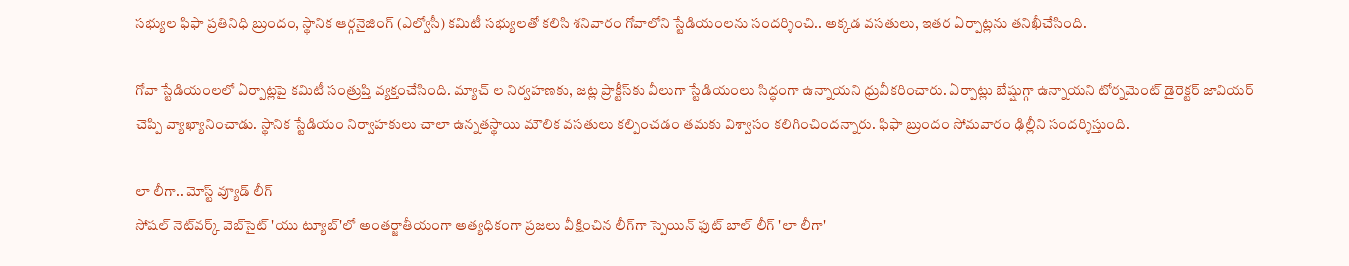సభ్యుల ఫిఫా ప్రతినిధి బ్రుందం, స్థానిక ఆర్గనైజింగ్ (ఎల్వోసీ) కమిటీ సభ్యులతో కలిసి శనివారం గోవాలోని స్టేడియంలను సందర్శించి.. అక్కడ వసతులు, ఇతర ఏర్పాట్లను తనిఖీచేసింది.

గోవా స్టేడియంలలో ఏర్పాట్లపై కమిటీ సంత్రుప్తి వ్యక్తంచేసింది. మ్యాచ్ ల నిర్వహణకు, జట్ల ప్రాక్టీస్‌కు వీలుగా స్టేడియంలు సిద్ధంగా ఉన్నాయని ధ్రువీకరించారు. ఏర్పాట్లు బేష్షుగ్గా ఉన్నాయని టోర్నమెంట్ డైరెక్టర్ జావియర్ చెప్పి వ్యాఖ్యానించాడు. స్థానిక స్టేడియం నిర్వాహకులు చాలా ఉన్నతస్థాయి మౌలిక వసతులు కల్పించడం తమకు విశ్వాసం కలిగించిందన్నారు. ఫిఫా బ్రుందం సోమవారం ఢిల్లీని సందర్శిస్తుంది.

లా లీగా.. మోస్ట్ వ్యూడ్ లీగ్
సోషల్ నెట్‌వర్క్ వెబ్‌సైట్ 'యు ట్యూబ్'లో అంతర్జాతీయంగా అత్యధికంగా ప్రజలు వీక్షించిన లీగ్‌గా స్పెయిన్ ఫుట్ బాల్ లీగ్ 'లా లీగా'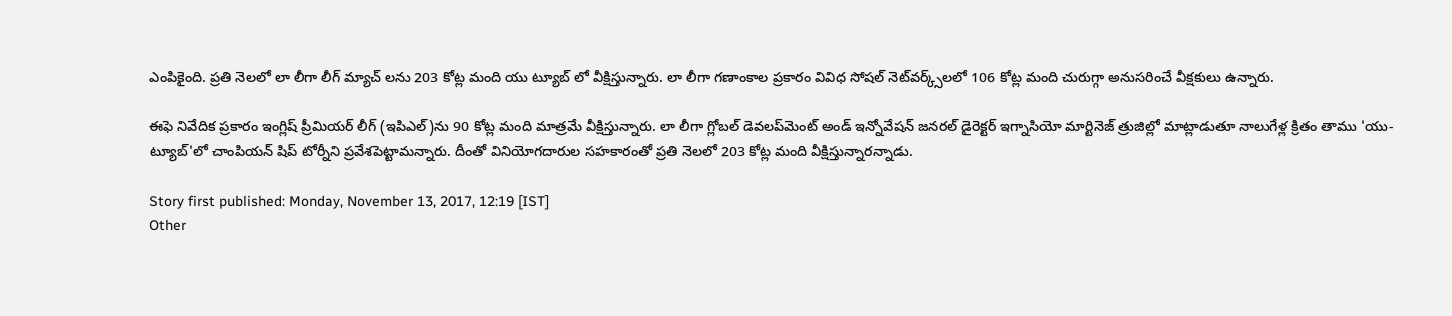ఎంపికైంది. ప్రతి నెలలో లా లీగా లీగ్ మ్యాచ్ లను 203 కోట్ల మంది యు ట్యూబ్ లో వీక్షిస్తున్నారు. లా లీగా గణాంకాల ప్రకారం వివిధ సోషల్ నెట్‌వర్క్స్‌లలో 106 కోట్ల మంది చురుగ్గా అనుసరించే వీక్షకులు ఉన్నారు.

ఈఫె నివేదిక ప్రకారం ఇంగ్లిష్ ప్రీమియర్ లీగ్ (ఇపిఎల్)ను 90 కోట్ల మంది మాత్రమే వీక్షిస్తున్నారు. లా లీగా గ్లోబల్ డెవలప్‌మెంట్ అండ్ ఇన్నోవేషన్ జనరల్ డైరెక్టర్ ఇగ్నాసియో మార్టినెజ్ త్రుజిల్లో మాట్లాడుతూ నాలుగేళ్ల క్రితం తాము 'యు- ట్యూబ్'లో చాంపియన్ షిప్ టోర్నీని ప్రవేశపెట్టామన్నారు. దీంతో వినియోగదారుల సహకారంతో ప్రతి నెలలో 203 కోట్ల మంది వీక్షిస్తున్నారన్నాడు.

Story first published: Monday, November 13, 2017, 12:19 [IST]
Other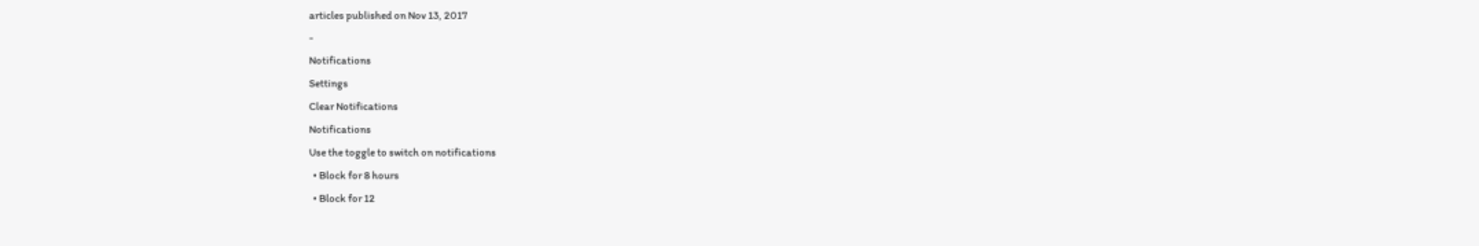articles published on Nov 13, 2017
-
Notifications
Settings
Clear Notifications
Notifications
Use the toggle to switch on notifications
  • Block for 8 hours
  • Block for 12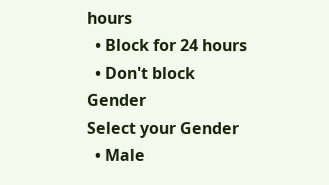hours
  • Block for 24 hours
  • Don't block
Gender
Select your Gender
  • Male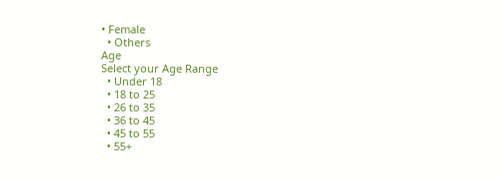• Female
  • Others
Age
Select your Age Range
  • Under 18
  • 18 to 25
  • 26 to 35
  • 36 to 45
  • 45 to 55
  • 55+